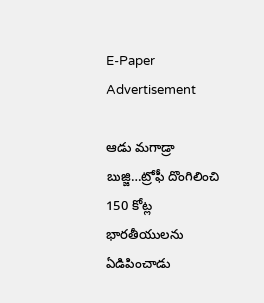E-Paper
Advertisement

ఆడు మగాడ్రా బుజ్జి…ట్రోఫీ దొంగిలించి 150 కోట్ల భారతీయులను ఏడిపించాడు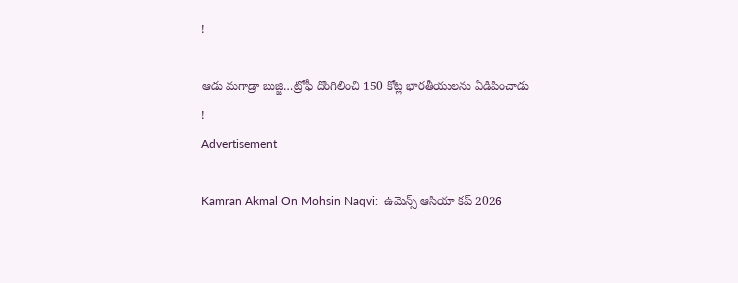!

ఆడు మగాడ్రా బుజ్జి…ట్రోఫీ దొంగిలించి 150 కోట్ల భారతీయులను ఏడిపించాడు !
Advertisement

Kamran Akmal On Mohsin Naqvi:  ఉమెన్స్ ఆసియా కప్ 2026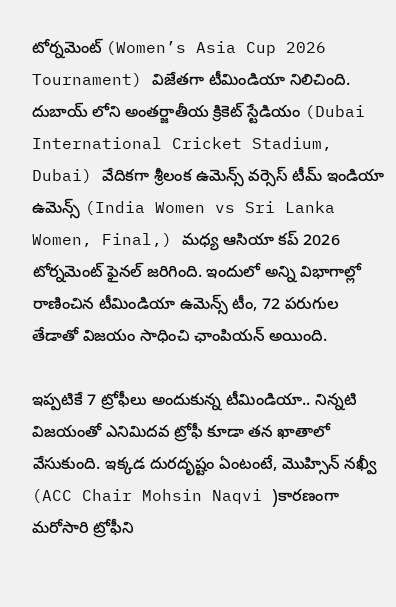టోర్నమెంట్ (Women’s Asia Cup 2026 Tournament) విజేతగా టీమిండియా నిలిచింది. దుబాయ్ లోని అంతర్జాతీయ క్రికెట్ స్టేడియం (Dubai International Cricket Stadium, Dubai) వేదికగా శ్రీలంక ఉమెన్స్ వర్సెస్ టీమ్ ఇండియా ఉమెన్స్ (India Women vs Sri Lanka Women, Final,) మధ్య ఆసియా కప్ 2026 టోర్నమెంట్ ఫైనల్ జరిగింది. ఇందులో అన్ని విభాగాల్లో రాణించిన టీమిండియా ఉమెన్స్ టీం, 72 పరుగుల తేడాతో విజయం సాధించి ఛాంపియన్ అయింది.

ఇప్పటికే 7 ట్రోఫీలు అందుకున్న టీమిండియా.. నిన్నటి విజయంతో ఎనిమిదవ ట్రోఫీ కూడా తన ఖాతాలో వేసుకుంది. ఇక్కడ దురదృష్టం ఏంటంటే, మొహ్సిన్ నఖ్వీ (ACC Chair Mohsin Naqvi )కారణంగా మరోసారి ట్రోఫీని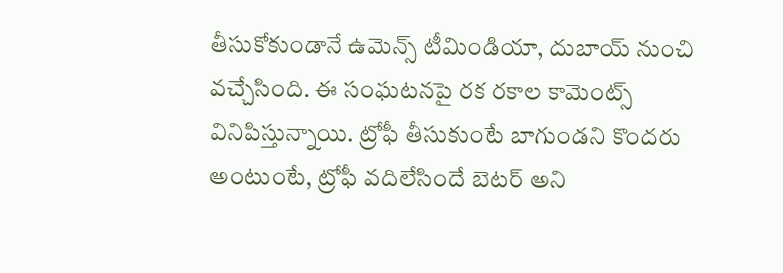తీసుకోకుండానే ఉమెన్స్ టీమిండియా, దుబాయ్ నుంచి వచ్చేసింది. ఈ సంఘటనపై రక రకాల కామెంట్స్ వినిపిస్తున్నాయి. ట్రోఫీ తీసుకుంటే బాగుండని కొందరు అంటుంటే, ట్రోఫీ వదిలేసిందే బెటర్ అని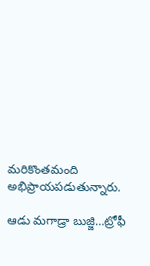మరికొంతమంది అభిప్రాయపడుతున్నారు.

ఆడు మగాడ్రా బుజ్జి…ట్రోఫీ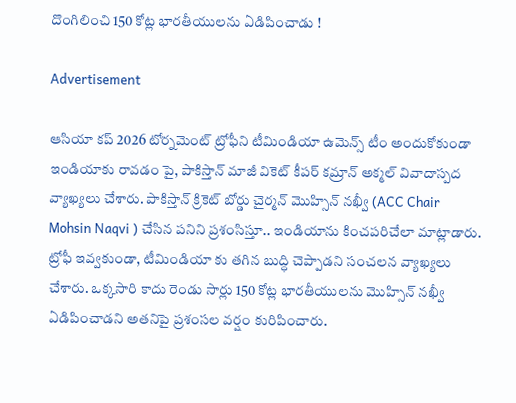దొంగిలించి 150 కోట్ల భారతీయులను ఏడిపించాడు !

Advertisement

ఆసియా కప్ 2026 టోర్నమెంట్ ట్రోఫీని టీమిండియా ఉమెన్స్ టీం అందుకోకుండా ఇండియాకు రావడం పై, పాకిస్తాన్ మాజీ వికెట్ కీపర్ కమ్రాన్ అక్మల్ వివాదాస్పద వ్యాఖ్యలు చేశారు. పాకిస్తాన్ క్రికెట్ బోర్డు చైర్మన్ మొహ్సిన్ నఖ్వీ (ACC Chair Mohsin Naqvi ) చేసిన పనిని ప్రశంసిస్తూ.. ఇండియాను కించపరిచేలా మాట్లాడారు. ట్రోఫీ ఇవ్వకుండా, టీమిండియా కు తగిన బుద్ధి చెప్పాడని సంచలన వ్యాఖ్యలు చేశారు. ఒక్కసారి కాదు రెండు సార్లు 150 కోట్ల భారతీయులను మొహ్సిన్ నఖ్వీ ఏడిపించాడని అతనిపై ప్రశంసల వర్షం కురిపించారు.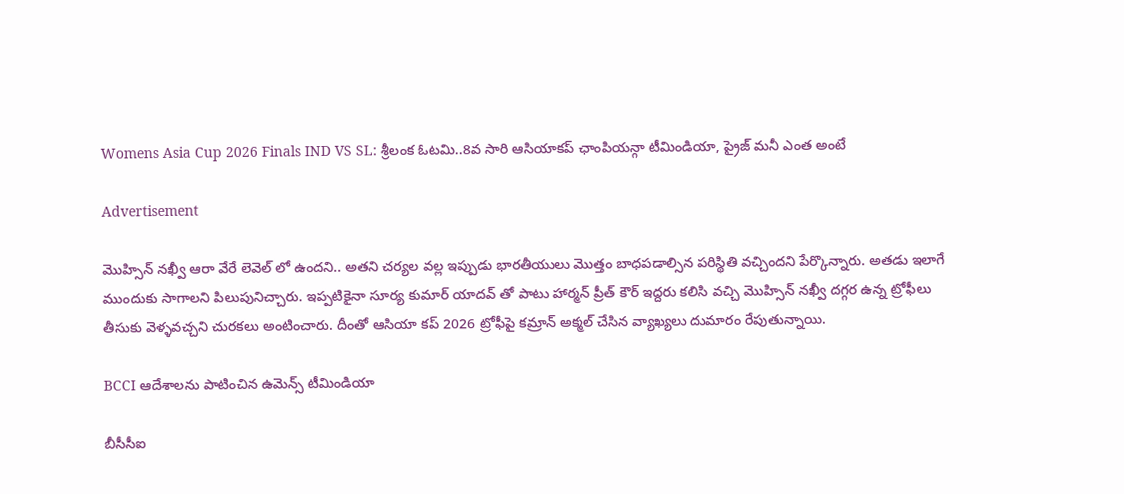Womens Asia Cup 2026 Finals IND VS SL: శ్రీలంక ఓటమి..8వ సారి ఆసియాకప్ ఛాంపియన్గా టీమిండియా, ప్రైజ్ మనీ ఎంత అంటే

Advertisement

మొహ్సిన్ నఖ్వీ ఆరా వేరే లెవెల్ లో ఉందని.. అతని చర్యల వల్ల ఇప్పుడు భారతీయులు మొత్తం బాధపడాల్సిన పరిస్థితి వచ్చిందని పేర్కొన్నారు. అతడు ఇలాగే ముందుకు సాగాలని పిలుపునిచ్చారు. ఇప్పటికైనా సూర్య కుమార్ యాదవ్ తో పాటు హార్మన్ ప్రీత్ కౌర్ ఇద్దరు కలిసి వచ్చి మొహ్సిన్ నఖ్వీ దగ్గర ఉన్న ట్రోఫీలు తీసుకు వెళ్ళవచ్చని చురకలు అంటించారు. దీంతో ఆసియా కప్ 2026 ట్రోఫీపై కమ్రాన్ అక్మల్ చేసిన వ్యాఖ్యలు దుమారం రేపుతున్నాయి.

BCCI ఆదేశాలను పాటించిన ఉమెన్స్ టీమిండియా

బీసీసీఐ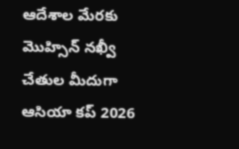ఆదేశాల మేరకు మొహ్సిన్ నఖ్వీ చేతుల మీదుగా ఆసియా కప్ 2026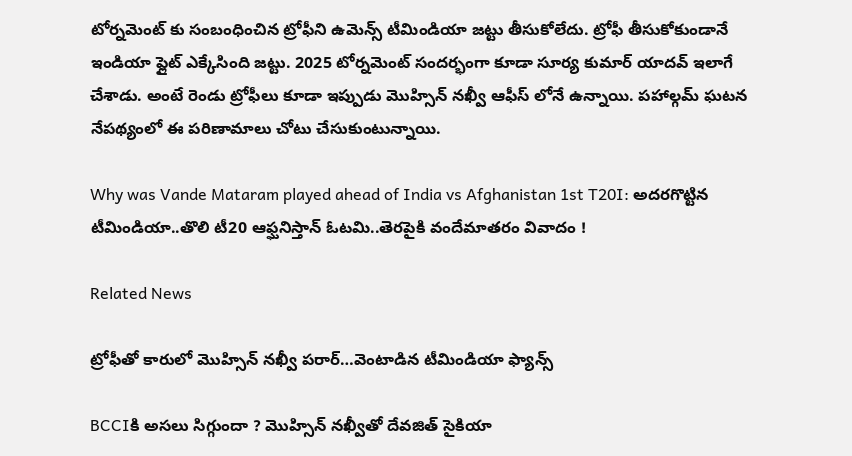టోర్నమెంట్ కు సంబంధించిన ట్రోఫీని ఉమెన్స్ టీమిండియా జట్టు తీసుకోలేదు. ట్రోఫీ తీసుకోకుండానే ఇండియా ఫ్లైట్ ఎక్కేసింది జట్టు. 2025 టోర్నమెంట్ సందర్భంగా కూడా సూర్య కుమార్ యాదవ్ ఇలాగే చేశాడు. అంటే రెండు ట్రోఫీలు కూడా ఇప్పుడు మొహ్సిన్ నఖ్వీ ఆఫీస్ లోనే ఉన్నాయి. పహాల్గమ్ ఘటన నేపథ్యంలో ఈ పరిణామాలు చోటు చేసుకుంటున్నాయి.

Why was Vande Mataram played ahead of India vs Afghanistan 1st T20I: అదరగొట్టిన టీమిండియా..తొలి టీ20 ఆఫ్ఘనిస్తాన్ ఓటమి..తెరపైకి వందేమాతరం వివాదం !

Related News

ట్రోఫీతో కారులో మొహ్సిన్ నఖ్వీ పరార్…వెంటాడిన టీమిండియా ఫ్యాన్స్

BCCIకి అసలు సిగ్గుందా ? మొహ్సిన్ నఖ్వీతో దేవజిత్ సైకియా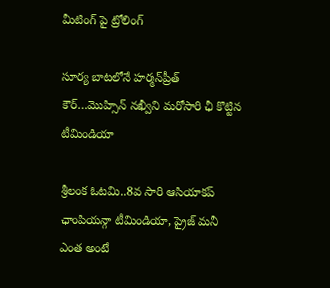మీటింగ్ పై ట్రోలింగ్

సూర్య బాటలోనే హర్మన్‌ప్రీత్ కౌర్…మొహ్సిన్ న‌ఖ్వీని మరోసారి ఛీ కొట్టిన టీమిండియా

శ్రీలంక ఓటమి..8వ సారి ఆసియాకప్ ఛాంపియన్గా టీమిండియా, ప్రైజ్ మనీ ఎంత అంటే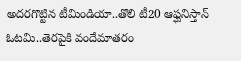అదరగొట్టిన టీమిండియా..తొలి టీ20 ఆఫ్ఘనిస్తాన్ ఓటమి..తెరపైకి వందేమాతరం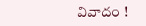వివాదం !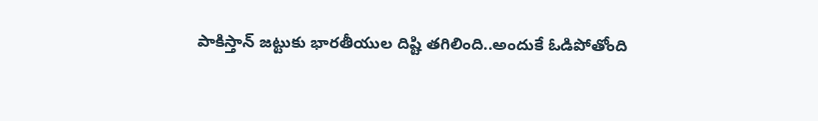పాకిస్తాన్ జట్టుకు భారతీయుల దిష్టి తగిలింది..అందుకే ఓడిపోతోంది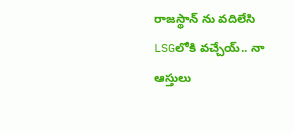రాజస్థాన్ ను వదిలేసి LSGలోకి వచ్చేయ్.. నా ఆస్తులు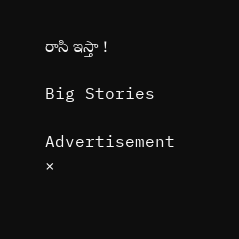రాసి ఇస్తా !

Big Stories

Advertisement
×